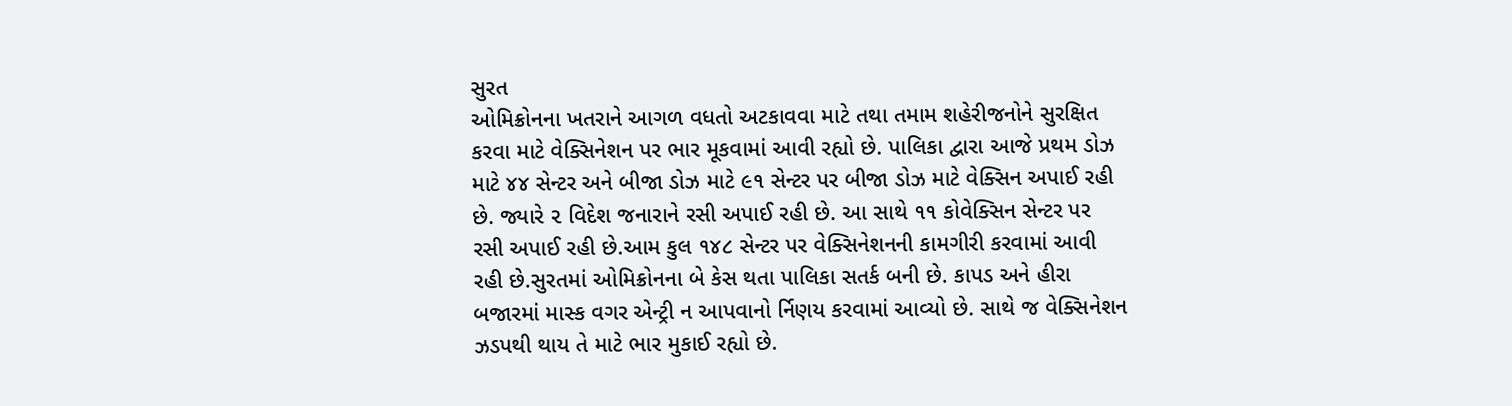સુરત
ઓમિક્રોનના ખતરાને આગળ વધતો અટકાવવા માટે તથા તમામ શહેરીજનોને સુરક્ષિત કરવા માટે વેક્સિનેશન પર ભાર મૂકવામાં આવી રહ્યો છે. પાલિકા દ્વારા આજે પ્રથમ ડોઝ માટે ૪૪ સેન્ટર અને બીજા ડોઝ માટે ૯૧ સેન્ટર પર બીજા ડોઝ માટે વેક્સિન અપાઈ રહી છે. જ્યારે ૨ વિદેશ જનારાને રસી અપાઈ રહી છે. આ સાથે ૧૧ કોવેક્સિન સેન્ટર પર રસી અપાઈ રહી છે.આમ કુલ ૧૪૮ સેન્ટર પર વેક્સિનેશનની કામગીરી કરવામાં આવી રહી છે.સુરતમાં ઓમિક્રોનના બે કેસ થતા પાલિકા સતર્ક બની છે. કાપડ અને હીરા બજારમાં માસ્ક વગર એન્ટ્રી ન આપવાનો ર્નિણય કરવામાં આવ્યો છે. સાથે જ વેક્સિનેશન ઝડપથી થાય તે માટે ભાર મુકાઈ રહ્યો છે.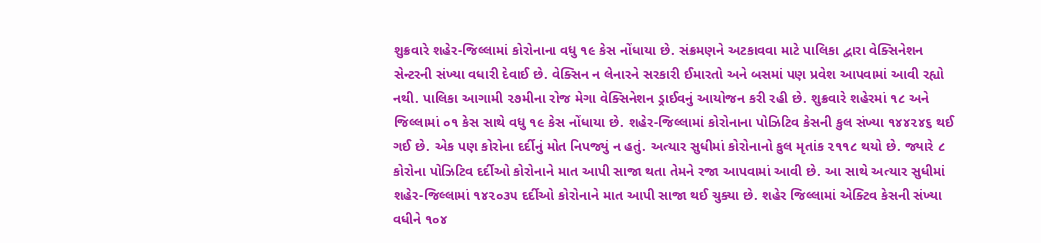શુક્રવારે શહેર-જિલ્લામાં કોરોનાના વધુ ૧૯ કેસ નોંધાયા છે. સંક્રમણને અટકાવવા માટે પાલિકા દ્વારા વેક્સિનેશન સેન્ટરની સંખ્યા વધારી દેવાઈ છે. વેક્સિન ન લેનારને સરકારી ઈમારતો અને બસમાં પણ પ્રવેશ આપવામાં આવી રહ્યો નથી. પાલિકા આગામી ૨૭મીના રોજ મેગા વેક્સિનેશન ડ્રાઈવનું આયોજન કરી રહી છે. શુક્રવારે શહેરમાં ૧૮ અને જિલ્લામાં ૦૧ કેસ સાથે વધુ ૧૯ કેસ નોંધાયા છે. શહેર-જિલ્લામાં કોરોનાના પોઝિટિવ કેસની કુલ સંખ્યા ૧૪૪૨૪૬ થઈ ગઈ છે. એક પણ કોરોના દર્દીનું મોત નિપજ્યું ન હતું. અત્યાર સુધીમાં કોરોનાનો કુલ મૃતાંક ૨૧૧૮ થયો છે. જ્યારે ૮ કોરોના પોઝિટિવ દર્દીઓ કોરોનાને માત આપી સાજા થતા તેમને રજા આપવામાં આવી છે. આ સાથે અત્યાર સુધીમાં શહેર-જિલ્લામાં ૧૪૨૦૩૫ દર્દીઓ કોરોનાને માત આપી સાજા થઈ ચુક્યા છે. શહેર જિલ્લામાં એક્ટિવ કેસની સંખ્યા વધીને ૧૦૪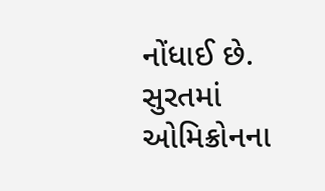નોંધાઈ છે. સુરતમાં ઓમિક્રોનના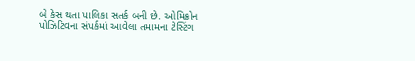બે કેસ થતા પાલિકા સતર્ક બની છે. ઓમિક્રોન પોઝિટિવના સંપર્કમાં આવેલા તમામના ટેસ્ટિંગ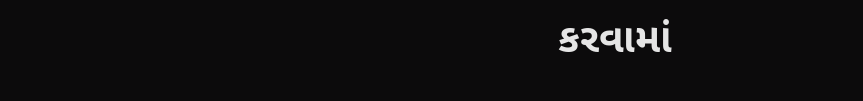કરવામાં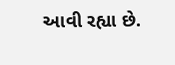આવી રહ્યા છે.